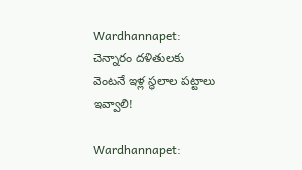Wardhannapet: చెన్నారం దళితులకు వెంటనే ఇళ్ల స్థలాల పట్టాలు ఇవ్వాలి!

Wardhannapet: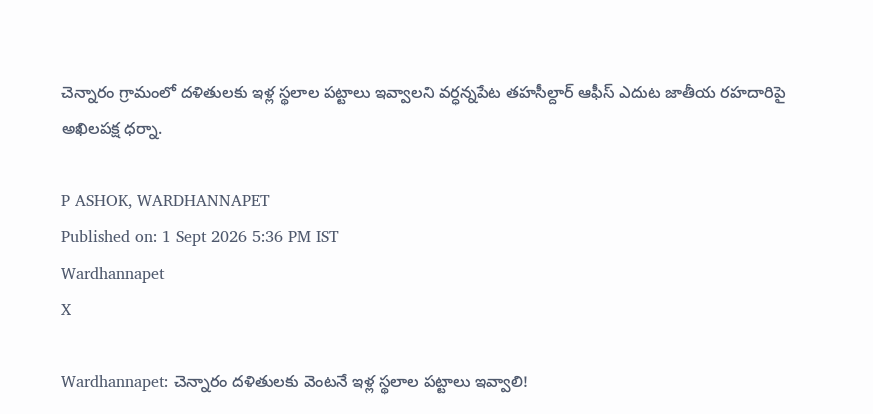చెన్నారం గ్రామంలో దళితులకు ఇళ్ల స్థలాల పట్టాలు ఇవ్వాలని వర్ధన్నపేట తహసీల్దార్ ఆఫీస్ ఎదుట జాతీయ రహదారిపై అఖిలపక్ష ధర్నా.

P ASHOK, WARDHANNAPET
Published on: 1 Sept 2026 5:36 PM IST
Wardhannapet
X

Wardhannapet: చెన్నారం దళితులకు వెంటనే ఇళ్ల స్థలాల పట్టాలు ఇవ్వాలి!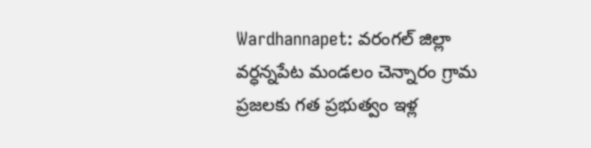Wardhannapet: వరంగల్ జిల్లా వర్ధన్నపేట మండలం చెన్నారం గ్రామ ప్రజలకు గత ప్రభుత్వం ఇళ్ల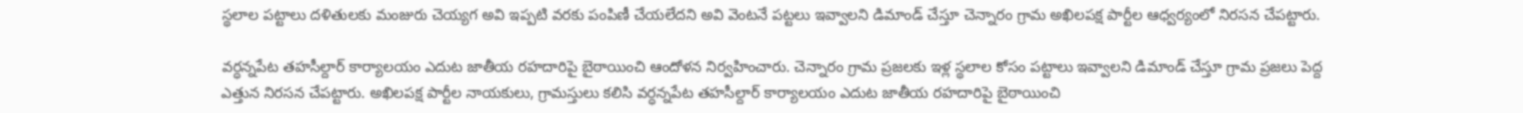స్థలాల పట్టాలు దళితులకు మంజురు చెయ్యగ అవి ఇప్పటి వరకు పంపిణీ చేయలేదని అవి వెంటనే పట్టలు ఇవ్వాలని డిమాండ్ చేస్తూ చెన్నారం గ్రామ అఖిలపక్ష పార్టీల ఆధ్వర్యంలో నిరసన చేపట్టారు.

వర్ధన్నపేట తహసీల్దార్ కార్యాలయం ఎదుట జాతీయ రహదారిపై బైఠాయించి ఆందోళన నిర్వహించారు. చెన్నారం గ్రామ ప్రజలకు ఇళ్ల స్థలాల కోసం పట్టాలు ఇవ్వాలని డిమాండ్ చేస్తూ గ్రామ ప్రజలు పెద్ద ఎత్తున నిరసన చేపట్టారు. అఖిలపక్ష పార్టీల నాయకులు, గ్రామస్తులు కలిసి వర్ధన్నపేట తహసీల్దార్ కార్యాలయం ఎదుట జాతీయ రహదారిపై బైఠాయించి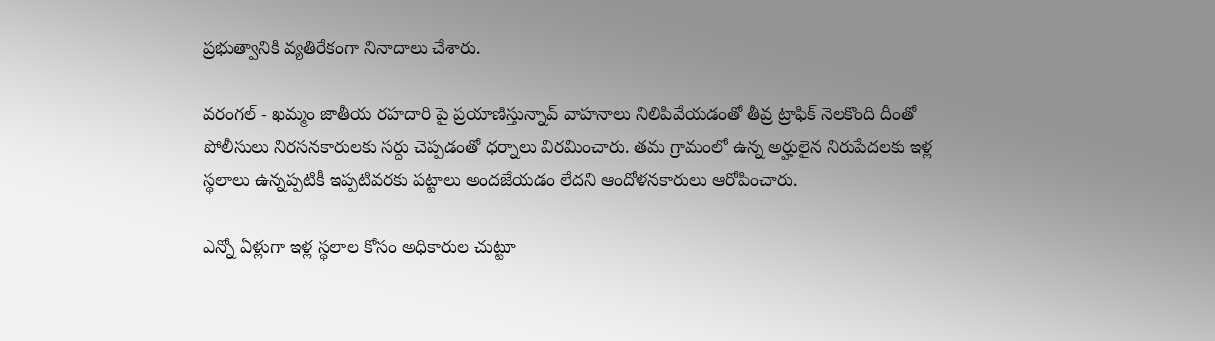ప్రభుత్వానికి వ్యతిరేకంగా నినాదాలు చేశారు.

వరంగల్ - ఖమ్మం జాతీయ రహదారి పై ప్రయాణిస్తున్నావ్ వాహనాలు నిలిపివేయడంతో తీవ్ర ట్రాఫిక్ నెలకొంది దీంతో పోలీసులు నిరసనకారులకు సర్దు చెప్పడంతో ధర్నాలు విరమించారు. తమ గ్రామంలో ఉన్న అర్హులైన నిరుపేదలకు ఇళ్ల స్థలాలు ఉన్నప్పటికీ ఇప్పటివరకు పట్టాలు అందజేయడం లేదని ఆందోళనకారులు ఆరోపించారు.

ఎన్నో ఏళ్లుగా ఇళ్ల స్థలాల కోసం అధికారుల చుట్టూ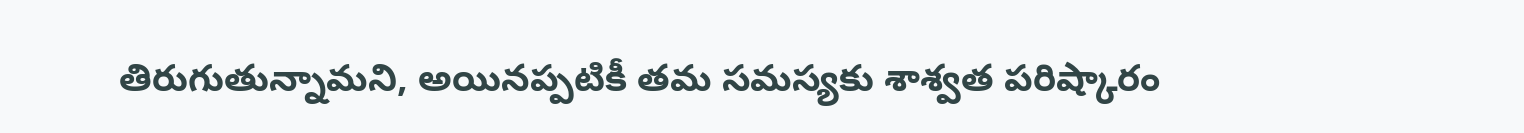తిరుగుతున్నామని, అయినప్పటికీ తమ సమస్యకు శాశ్వత పరిష్కారం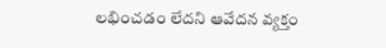లభించడం లేదని ఆవేదన వ్యక్తం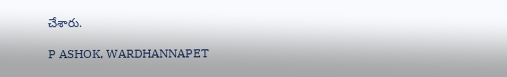చేశారు.

P ASHOK, WARDHANNAPET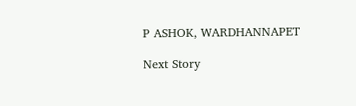P ASHOK, WARDHANNAPET

Next Story